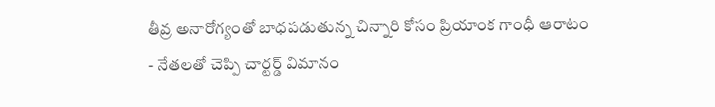తీవ్ర అనారోగ్యంతో బాధపడుతున్న చిన్నారి కోసం ప్రియాంక గాంధీ ఆరాటం
- నేతలతో చెప్పి చార్టర్డ్ విమానం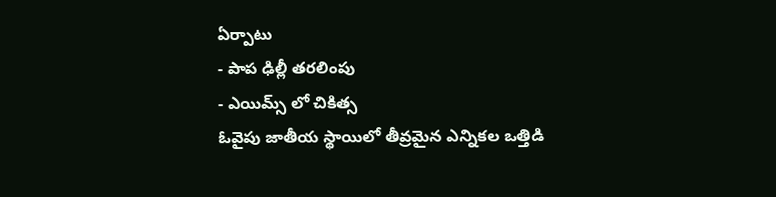ఏర్పాటు
- పాప ఢిల్లీ తరలింపు
- ఎయిమ్స్ లో చికిత్స
ఓవైపు జాతీయ స్థాయిలో తీవ్రమైన ఎన్నికల ఒత్తిడి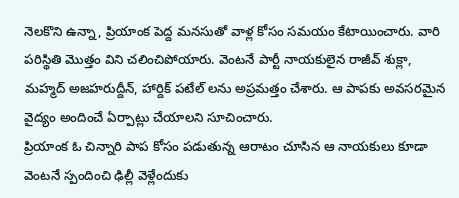నెలకొని ఉన్నా, ప్రియాంక పెద్ద మనసుతో వాళ్ల కోసం సమయం కేటాయించారు. వారి పరిస్థితి మొత్తం విని చలించిపోయారు. వెంటనే పార్టీ నాయకులైన రాజీవ్ శుక్లా, మహ్మద్ అజహరుద్దీన్, హార్దిక్ పటేల్ లను అప్రమత్తం చేశారు. ఆ పాపకు అవసరమైన వైద్యం అందించే ఏర్పాట్లు చేయాలని సూచించారు.
ప్రియాంక ఓ చిన్నారి పాప కోసం పడుతున్న ఆరాటం చూసిన ఆ నాయకులు కూడా వెంటనే స్పందించి ఢిల్లీ వెళ్లేందుకు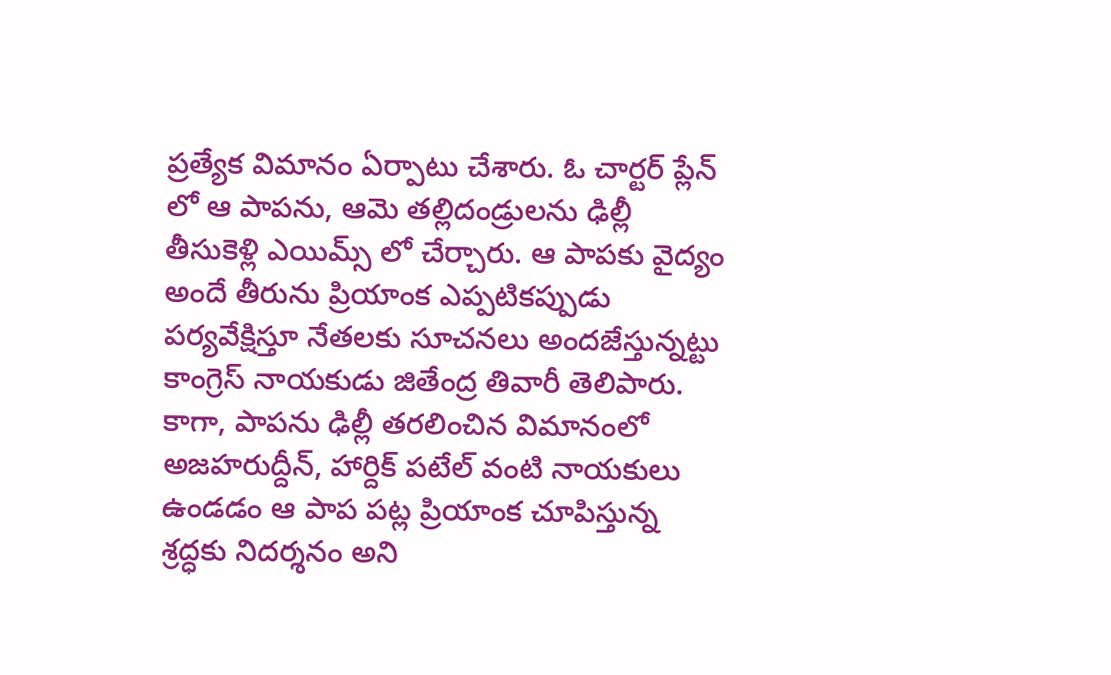ప్రత్యేక విమానం ఏర్పాటు చేశారు. ఓ చార్టర్ ప్లేన్ లో ఆ పాపను, ఆమె తల్లిదండ్రులను ఢిల్లీ తీసుకెళ్లి ఎయిమ్స్ లో చేర్చారు. ఆ పాపకు వైద్యం అందే తీరును ప్రియాంక ఎప్పటికప్పుడు పర్యవేక్షిస్తూ నేతలకు సూచనలు అందజేస్తున్నట్టు కాంగ్రెస్ నాయకుడు జితేంద్ర తివారీ తెలిపారు. కాగా, పాపను ఢిల్లీ తరలించిన విమానంలో అజహరుద్దీన్, హార్దిక్ పటేల్ వంటి నాయకులు ఉండడం ఆ పాప పట్ల ప్రియాంక చూపిస్తున్న శ్రద్ధకు నిదర్శనం అని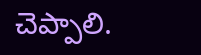చెప్పాలి.